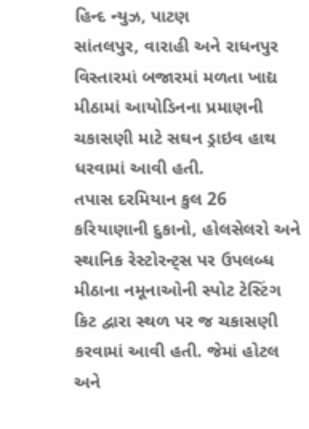હિન્દ ન્યુઝ, પાટણ
સાંતલપુર, વારાહી અને રાધનપુર વિસ્તારમાં બજારમાં મળતા ખાદ્ય મીઠામાં આયોડિનના પ્રમાણની ચકાસણી માટે સઘન ડ્રાઇવ હાથ ધરવામાં આવી હતી.
તપાસ દરમિયાન કુલ 26 કરિયાણાની દુકાનો, હોલસેલરો અને સ્થાનિક રેસ્ટોરન્ટ્સ પર ઉપલબ્ધ મીઠાના નમૂનાઓની સ્પોટ ટેસ્ટિંગ કિટ દ્વારા સ્થળ પર જ ચકાસણી કરવામાં આવી હતી. જેમાં હોટલ અને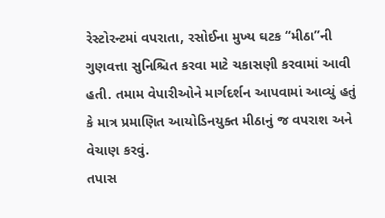રેસ્ટોરન્ટમાં વપરાતા, રસોઈના મુખ્ય ઘટક “મીઠા”ની ગુણવત્તા સુનિશ્ચિત કરવા માટે ચકાસણી કરવામાં આવી હતી. તમામ વેપારીઓને માર્ગદર્શન આપવામાં આવ્યું હતું કે માત્ર પ્રમાણિત આયોડિનયુક્ત મીઠાનું જ વપરાશ અને વેચાણ કરવું.
તપાસ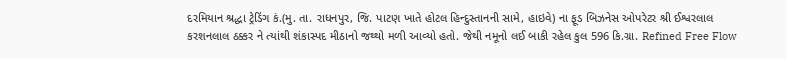દરમિયાન શ્રદ્ધા ટ્રેડિંગ કં.(મુ. તા. રાધનપુર, જિ. પાટણ ખાતે હોટલ હિન્દુસ્તાનની સામે, હાઇવે) ના ફૂડ બિઝનેસ ઓપરેટર શ્રી ઈશ્વરલાલ કરશનલાલ ઠક્કર ને ત્યાંથી શંકાસ્પદ મીઠાનો જથ્થો મળી આવ્યો હતો. જેથી નમૂનો લઈ બાકી રહેલ કુલ 596 કિ.ગ્રા. Refined Free Flow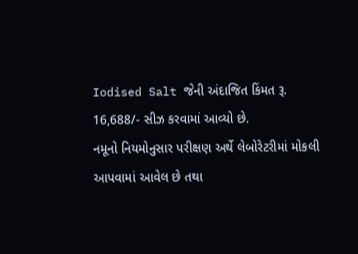Iodised Salt જેની અંદાજિત કિંમત રૂ. 16,688/- સીઝ કરવામાં આવ્યો છે.
નમૂનો નિયમોનુસાર પરીક્ષણ અર્થે લેબોરેટરીમાં મોકલી આપવામાં આવેલ છે તથા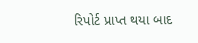રિપોર્ટ પ્રાપ્ત થયા બાદ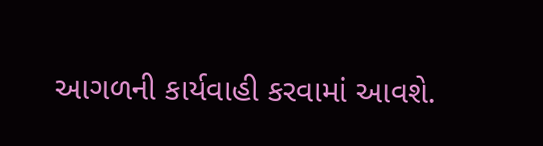આગળની કાર્યવાહી કરવામાં આવશે.